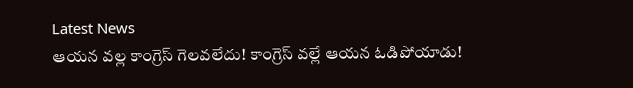Latest News
ఆయన వల్ల కాంగ్రెస్ గెలవలేదు! కాంగ్రెస్ వల్లే ఆయన ఓడిపోయాడు!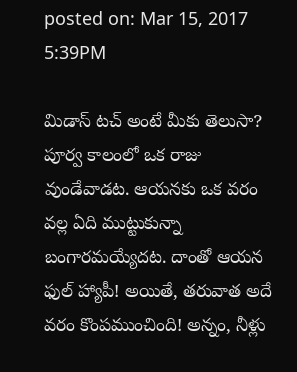posted on: Mar 15, 2017 5:39PM

మిడాస్ టచ్ అంటే మీకు తెలుసా? పూర్వ కాలంలో ఒక రాజు వుండేవాడట. ఆయనకు ఒక వరం వల్ల ఏది ముట్టుకున్నా బంగారమయ్యేదట. దాంతో ఆయన ఫుల్ హ్యాపీ! అయితే, తరువాత అదే వరం కొంపముంచింది! అన్నం, నీళ్లు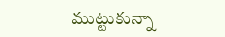ముట్టుకున్నా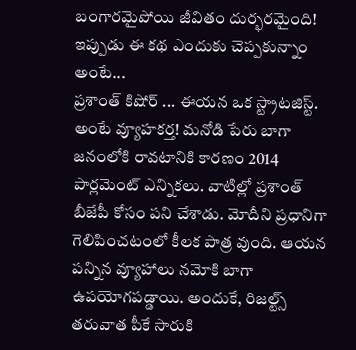బంగారమైపోయి జీవితం దుర్భరమైంది! ఇప్పుడు ఈ కథ ఎందుకు చెప్పకున్నాం అంటే...
ప్రశాంత్ కిషోర్ ... ఈయన ఒక స్ట్రాటజిస్ట్. అంటే వ్యూహకర్త! మనోడి పేరు బాగా జనంలోకి రావటానికి కారణం 2014 పార్లమెంట్ ఎన్నికలు. వాటిల్లో ప్రశాంత్ బీజేపీ కోసం పని చేశాడు. మోదీని ప్రధానిగా గెలిపించటంలో కీలక పాత్ర వుంది. ఆయన పన్నిన వ్యూహాలు నమోకి బాగా ఉపయోగపడ్డాయి. అందుకే, రిజల్ట్స్ తరువాత పీకే సారుకి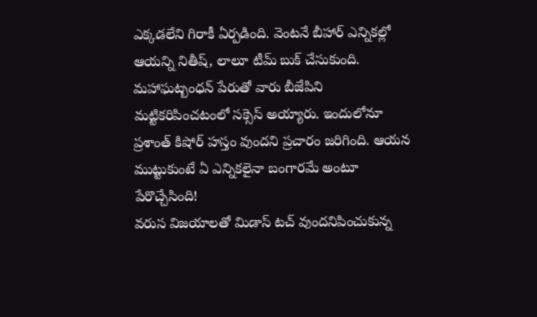ఎక్కడలేని గిరాకీ ఏర్పడింది. వెంటనే బీహార్ ఎన్నికల్లో ఆయన్ని నితీష్, లాలూ టీమ్ బుక్ చేసుకుంది. మహాఘట్బంధన్ పేరుతో వారు బీజేపిని మట్టికరిపించటంలో సక్సెస్ అయ్యారు. ఇందులోనూ ప్రశాంత్ కిషోర్ హస్తం వుందని ప్రచారం జరిగింది. ఆయన ముట్టుకుంటే ఏ ఎన్నికలైనా బంగారమే అంటూ పేరొచ్చేసింది!
వరుస విజయాలతో మిడాస్ టచ్ వుందనిపించుకున్న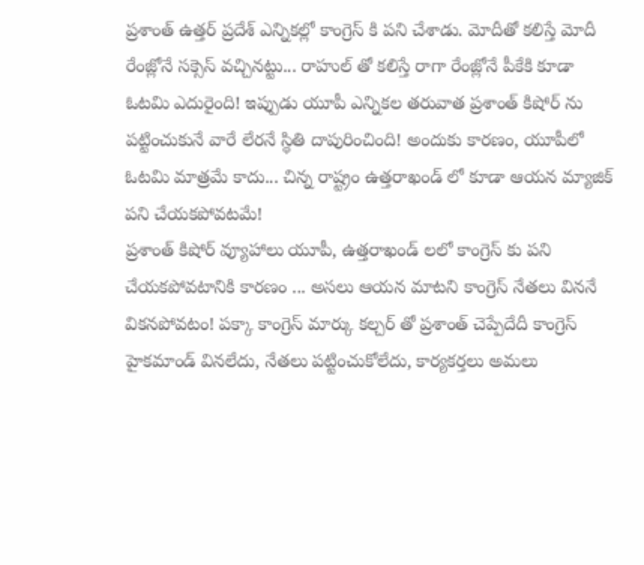ప్రశాంత్ ఉత్తర్ ప్రదేశ్ ఎన్నికల్లో కాంగ్రెస్ కి పని చేశాడు. మోదీతో కలిస్తే మోదీ రేంజ్లోనే సక్సెస్ వచ్చినట్టు... రాహుల్ తో కలిస్తే రాగా రేంజ్లోనే పీకేకి కూడా ఓటమి ఎదురైంది! ఇప్పుడు యూపీ ఎన్నికల తరువాత ప్రశాంత్ కిషోర్ ను పట్టించుకునే వారే లేరనే స్థితి దాపురించింది! అందుకు కారణం, యూపీలో ఓటమి మాత్రమే కాదు... చిన్న రాష్ట్రం ఉత్తరాఖండ్ లో కూడా ఆయన మ్యాజిక్ పని చేయకపోవటమే!
ప్రశాంత్ కిషోర్ వ్యూహాలు యూపీ, ఉత్తరాఖండ్ లలో కాంగ్రెస్ కు పని చేయకపోవటానికి కారణం ... అసలు ఆయన మాటని కాంగ్రెస్ నేతలు విననే వికనపోవటం! పక్కా కాంగ్రెస్ మార్కు కల్చర్ తో ప్రశాంత్ చెప్పేదేదీ కాంగ్రెస్ హైకమాండ్ వినలేదు, నేతలు పట్టించుకోలేదు, కార్యకర్తలు అమలు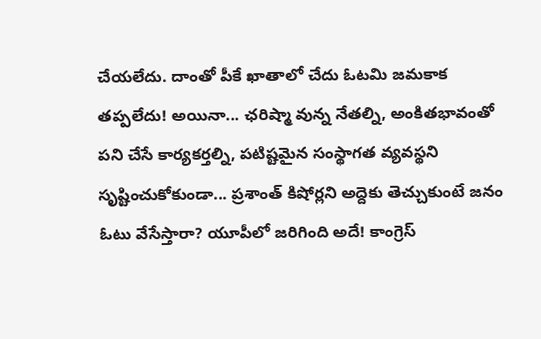చేయలేదు. దాంతో పీకే ఖాతాలో చేదు ఓటమి జమకాక తప్పలేదు! అయినా... ఛరిష్మా వున్న నేతల్ని, అంకితభావంతో పని చేసే కార్యకర్తల్ని, పటిష్టమైన సంస్థాగత వ్యవస్థని సృష్టించుకోకుండా... ప్రశాంత్ కిషోర్లని అద్దెకు తెచ్చుకుంటే జనం ఓటు వేసేస్తారా? యూపీలో జరిగింది అదే! కాంగ్రెస్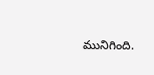మునిగింది.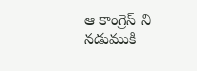ఆ కాంగ్రెస్ ని నడుముకి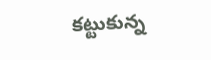కట్టుకున్న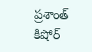ప్రశాంత్ కిషోర్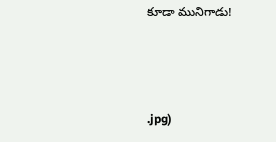కూడా మునిగాడు!



.jpg)